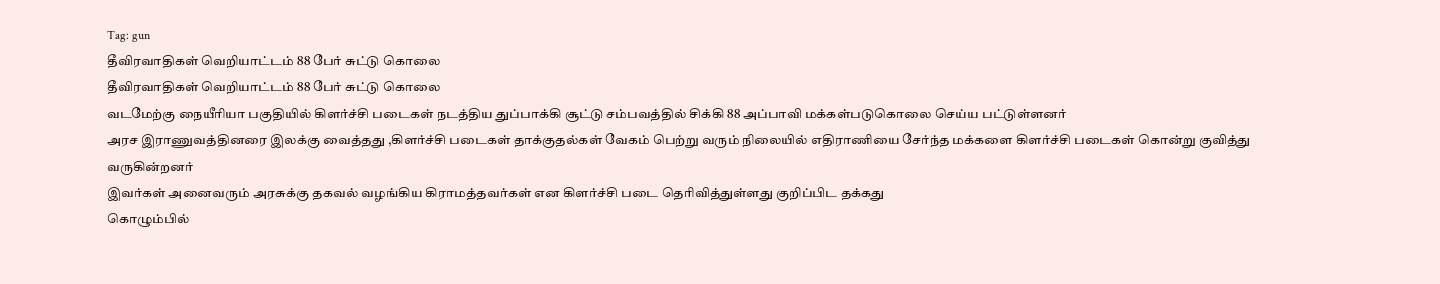Tag: gun
தீவிரவாதிகள் வெறியாட்டம் 88 பேர் சுட்டு கொலை
தீவிரவாதிகள் வெறியாட்டம் 88 பேர் சுட்டு கொலை
வடமேற்கு நையீரியா பகுதியில் கிளர்ச்சி படைகள் நடத்திய துப்பாக்கி சூட்டு சம்பவத்தில் சிக்கி 88 அப்பாவி மக்கள்படுகொலை செய்ய பட்டுள்ளனர்
அரச இராணுவத்தினரை இலக்கு வைத்தது ,கிளர்ச்சி படைகள் தாக்குதல்கள் வேகம் பெற்று வரும் நிலையில் எதிராணியை சேர்ந்த மக்களை கிளர்ச்சி படைகள் கொன்று குவித்து வருகின்றனர்
இவர்கள் அனைவரும் அரசுக்கு தகவல் வழங்கிய கிராமத்தவர்கள் என கிளர்ச்சி படை தெரிவித்துள்ளது குறிப்பிட தக்கது
கொழும்பில்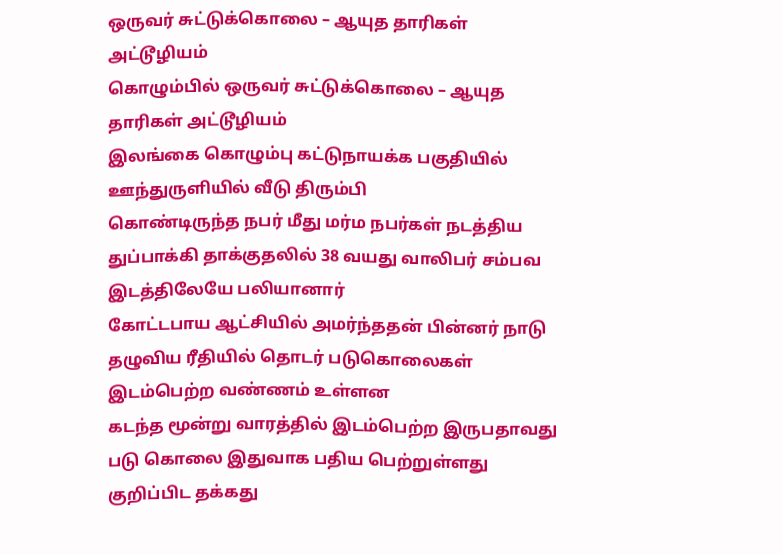ஒருவர் சுட்டுக்கொலை – ஆயுத தாரிகள் அட்டூழியம்
கொழும்பில் ஒருவர் சுட்டுக்கொலை – ஆயுத தாரிகள் அட்டூழியம்
இலங்கை கொழும்பு கட்டுநாயக்க பகுதியில் ஊந்துருளியில் வீடு திரும்பி
கொண்டிருந்த நபர் மீது மர்ம நபர்கள் நடத்திய துப்பாக்கி தாக்குதலில் 38 வயது வாலிபர் சம்பவ இடத்திலேயே பலியானார்
கோட்டபாய ஆட்சியில் அமர்ந்ததன் பின்னர் நாடு தழுவிய ரீதியில் தொடர் படுகொலைகள் இடம்பெற்ற வண்ணம் உள்ளன
கடந்த மூன்று வாரத்தில் இடம்பெற்ற இருபதாவது படு கொலை இதுவாக பதிய பெற்றுள்ளது
குறிப்பிட தக்கது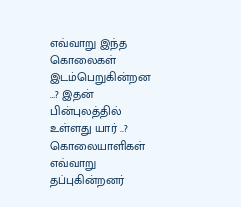எவ்வாறு இந்த கொலைகள் இடம்பெறுகின்றன …? இதன் பின்புலத்தில் உள்ளது யார் ..?
கொலையாளிகள் எவ்வாறு தப்புகின்றனர்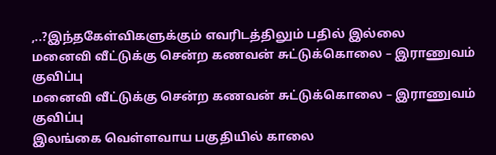,..?இந்தகேள்விகளுக்கும் எவரிடத்திலும் பதில் இல்லை
மனைவி வீட்டுக்கு சென்ற கணவன் சுட்டுக்கொலை – இராணுவம் குவிப்பு
மனைவி வீட்டுக்கு சென்ற கணவன் சுட்டுக்கொலை – இராணுவம் குவிப்பு
இலங்கை வெள்ளவாய பகுதியில் காலை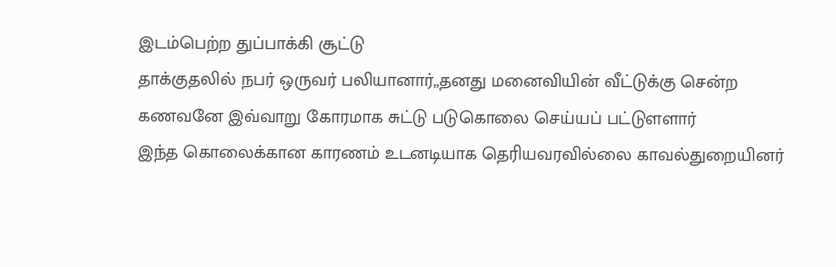இடம்பெற்ற துப்பாக்கி சூட்டு
தாக்குதலில் நபர் ஒருவர் பலியானார்,,தனது மனைவியின் வீட்டுக்கு சென்ற
கணவனே இவ்வாறு கோரமாக சுட்டு படுகொலை செய்யப் பட்டுளளார்
இந்த கொலைக்கான காரணம் உடனடியாக தெரியவரவில்லை காவல்துறையினர்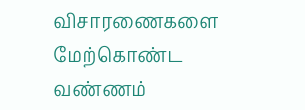விசாரணைகளை மேற்கொண்ட வண்ணம்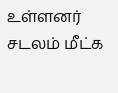உள்ளனர்
சடலம் மீட்க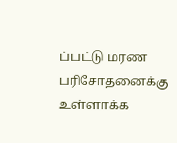ப்பட்டு மரண பரிசோதனைக்கு உள்ளாக்க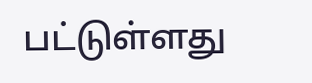பட்டுள்ளது